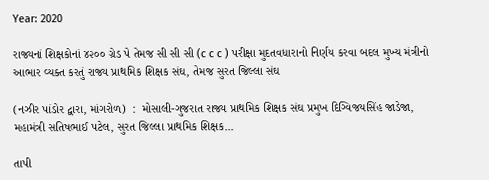Year: 2020

રાજ્યનાં શિક્ષકોનાં ૪૨૦૦ ગ્રેડ પે તેમજ સી સી સી (c c c ) પરીક્ષા મુદતવધારાનો નિર્ણય કરવા બદલ મુખ્ય મંત્રીનો આભાર વ્યક્ત કરતું રાજ્ય પ્રાથમિક શિક્ષક સંઘ, તેમજ સુરત જિલ્લા સંઘ

(નઝીર પાંડોર દ્વારા, માંગરોળ)  :  મોસાલી-ગુજરાત રાજ્ય પ્રાથમિક શિક્ષક સંઘ પ્રમુખ દિગ્વિજયસિંહ જાડેજા, મહામંત્રી સતિષભાઈ પટેલ, સુરત જિલ્લા પ્રાથમિક શિક્ષક...

તાપી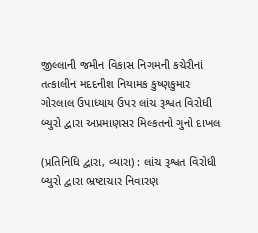જીલ્લાની જમીન વિકાસ નિગમની કચેરીનાં તત્કાલીન મદદનીશ નિયામક કુષ્ણકુમાર ગોરલાલ ઉપાધ્યાય ઉપર લાંચ રૂશ્વત વિરોધી બ્યુરો દ્વારા અપ્રમાણસર મિલ્કતનો ગુનો દાખલ

(પ્રતિનિધિ દ્વારા, વ્યારા) : લાંચ રૂશ્વત વિરોધી બ્યુરો દ્વારા ભ્રષ્ટાચાર નિવારણ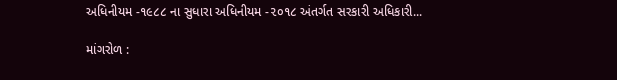અધિનીયમ -૧૯૮૮ ના સુધારા અધિનીયમ -૨૦૧૮ અંતર્ગત સરકારી અધિકારી...

માંગરોળ :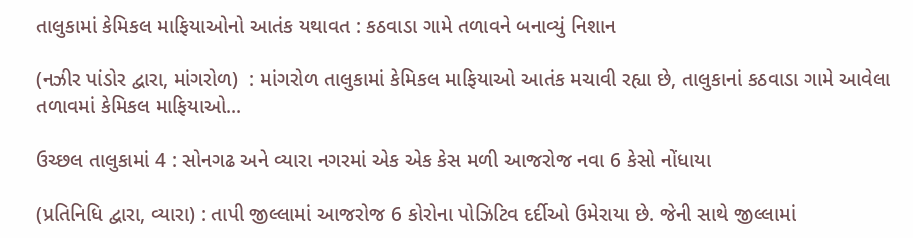તાલુકામાં કેમિકલ માફિયાઓનો આતંક યથાવત : કઠવાડા ગામે તળાવને બનાવ્યું નિશાન

(નઝીર પાંડોર દ્વારા, માંગરોળ)  : માંગરોળ તાલુકામાં કેમિકલ માફિયાઓ આતંક મચાવી રહ્યા છે, તાલુકાનાં કઠવાડા ગામે આવેલા તળાવમાં કેમિકલ માફિયાઓ...

ઉચ્છલ તાલુકામાં 4 : સોનગઢ અને વ્યારા નગરમાં એક એક કેસ મળી આજરોજ નવા 6 કેસો નોંધાયા

(પ્રતિનિધિ દ્વારા, વ્યારા) : તાપી જીલ્લામાં આજરોજ 6 કોરોના પોઝિટિવ દર્દીઓ ઉમેરાયા છે. જેની સાથે જીલ્લામાં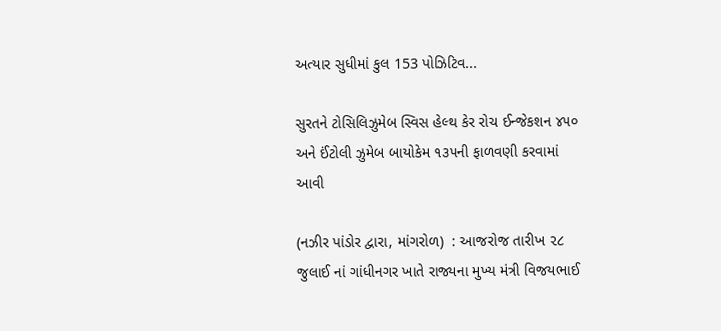અત્યાર સુધીમાં કુલ 153 પોઝિટિવ...

સુરતને ટોસિલિઝુમેબ સ્વિસ હેલ્થ કેર રોચ ઈન્જેકશન ૪૫૦ અને ઈંટોલી ઝુમેબ બાયોકેમ ૧૩૫ની ફાળવણી કરવામાં આવી

(નઝીર પાંડોર દ્વારા, માંગરોળ)  : આજરોજ તારીખ ૨૮ જુલાઈ નાં ગાંધીનગર ખાતે રાજ્યના મુખ્ય મંત્રી વિજયભાઈ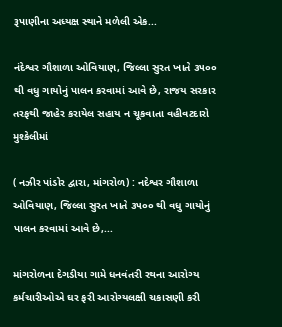રૂપાણીના અધ્યક્ષ સ્થાને મળેલી એક...

નંદેશ્વર ગૌશાળા ઓવિયાણ, જિલ્લા સુરત ખાતે ૩૫૦૦ થી વધુ ગાયોનું પાલન કરવામાં આવે છે, રાજય સરકાર તરફથી જાહેર કરાયેલ સહાય ન ચૂકવાતા વહીવટદારો મુશ્કેલીમાં

( નઝીર પાંડોર દ્વારા, માંગરોળ) : નદેશ્વર ગૌશાળા ઓવિયાણ, જિલ્લા સુરત ખાતે ૩૫૦૦ થી વધુ ગાયોનું પાલન કરવામાં આવે છે,...

માંગરોળના દેગડીયા ગામે ધનવંતરી રથના આરોગ્ય કર્મચારીઓએ ઘર ફરી આરોગ્યલક્ષી ચકાસણી કરી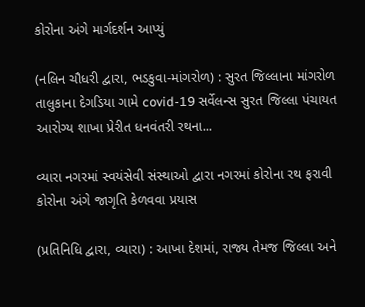કોરોના અંગે માર્ગદર્શન આપ્યું

(નલિન ચૌધરી દ્વારા, ભડકુવા-માંગરોળ) : સુરત જિલ્લાના માંગરોળ તાલુકાના દેગડિયા ગામે covid-19 સર્વેલન્સ સુરત જિલ્લા પંચાયત આરોગ્ય શાખા પ્રેરીત ધનવંતરી રથના...

વ્યારા નગરમાં સ્વયંસેવી સંસ્થાઓ દ્વારા નગરમાં કોરોના રથ ફરાવી કોરોના અંગે જાગૃતિ કેળવવા પ્રયાસ

(પ્રતિનિધિ દ્વારા, વ્યારા) : આખા દેશમાં, રાજ્ય તેમજ જિલ્લા અને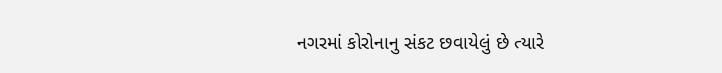નગરમાં કોરોનાનુ સંકટ છવાયેલું છે ત્યારે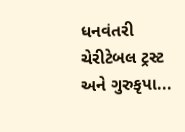ધનવંતરી ચેરીટેબલ ટ્રસ્ટ અને ગુરુકૃપા...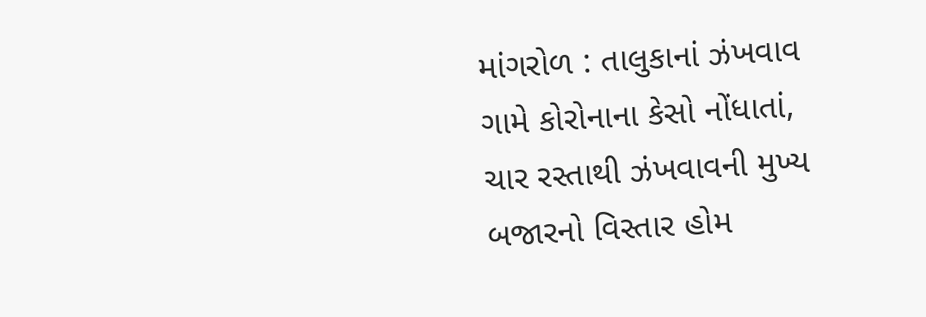માંગરોળ : તાલુકાનાં ઝંખવાવ ગામે કોરોનાના કેસો નોંધાતાં, ચાર રસ્તાથી ઝંખવાવની મુખ્ય બજારનો વિસ્તાર હોમ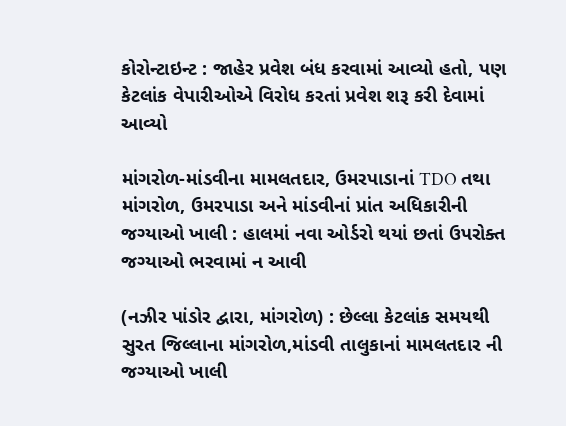કોરોન્ટાઇન્ટ : જાહેર પ્રવેશ બંધ કરવામાં આવ્યો હતો, પણ કેટલાંક વેપારીઓએ વિરોધ કરતાં પ્રવેશ શરૂ કરી દેવામાં આવ્યો

માંગરોળ-માંડવીના મામલતદાર, ઉમરપાડાનાં TDO તથા માંગરોળ, ઉમરપાડા અને માંડવીનાં પ્રાંત અધિકારીની જગ્યાઓ ખાલી : હાલમાં નવા ઓર્ડરો થયાં છતાં ઉપરોક્ત જગ્યાઓ ભરવામાં ન આવી

(નઝીર પાંડોર દ્વારા, માંગરોળ) : છેલ્લા કેટલાંક સમયથી સુરત જિલ્લાના માંગરોળ,માંડવી તાલુકાનાં મામલતદાર ની જગ્યાઓ ખાલી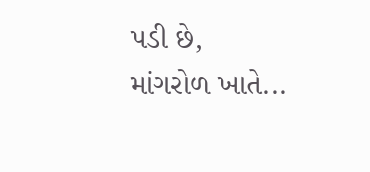પડી છે, માંગરોળ ખાતે...